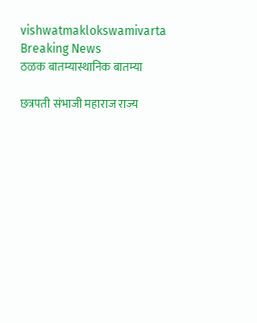vishwatmaklokswamivarta
Breaking News
ठळक बातम्यास्थानिक बातम्या

छत्रपती संभाजी महाराज राज्य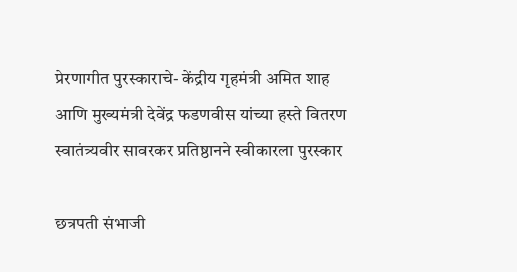प्रेरणागीत पुरस्काराचे- केंद्रीय गृहमंत्री अमित शाह आणि मुख्यमंत्री देवेंद्र फडणवीस यांच्या हस्ते वितरण स्वातंत्र्यवीर सावरकर प्रतिष्ठानने स्वीकारला पुरस्कार

छत्रपती संभाजी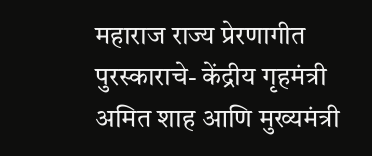महाराज राज्य प्रेरणागीत पुरस्काराचे- केंद्रीय गृहमंत्री अमित शाह आणि मुख्यमंत्री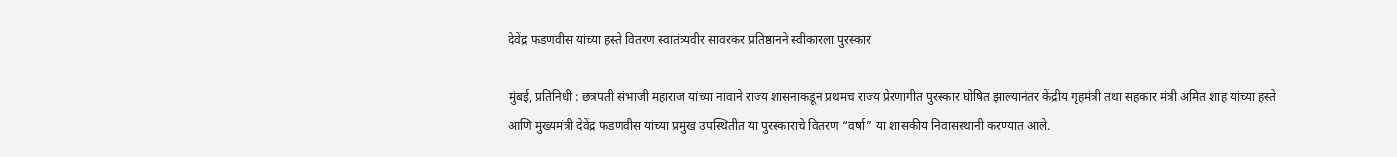देवेंद्र फडणवीस यांच्या हस्ते वितरण स्वातंत्र्यवीर सावरकर प्रतिष्ठानने स्वीकारला पुरस्कार

मुंबई, प्रतिनिधी : छत्रपती संभाजी महाराज यांच्या नावाने राज्य शासनाकडून प्रथमच राज्य प्रेरणागीत पुरस्कार घोषित झाल्यानंतर केंद्रीय गृहमंत्री तथा सहकार मंत्री अमित शाह यांच्या हस्ते आणि मुख्यमंत्री देवेंद्र फडणवीस यांच्या प्रमुख उपस्थितीत या पुरस्काराचे वितरण “वर्षा” या शासकीय निवासस्थानी करण्यात आले.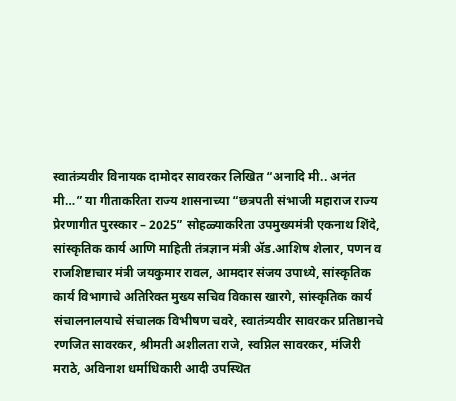स्वातंत्र्यवीर विनायक दामोदर सावरकर लिखित “अनादि मी.. अनंत मी…” या गीताकरिता राज्य शासनाच्या “छत्रपती संभाजी महाराज राज्य प्रेरणागीत पुरस्कार – 2025” सोहळ्याकरिता उपमुख्यमंत्री एकनाथ शिंदे, सांस्कृतिक कार्य आणि माहिती तंत्रज्ञान मंत्री ॲड.आशिष शेलार, पणन व राजशिष्टाचार मंत्री जयकुमार रावल, आमदार संजय उपाध्ये, सांस्कृतिक कार्य विभागाचे अतिरिक्त मुख्य सचिव विकास खारगे, सांस्कृतिक कार्य संचालनालयाचे संचालक विभीषण चवरे, स्वातंत्र्यवीर सावरकर प्रतिष्ठानचे रणजित सावरकर, श्रीमती अशीलता राजे, स्वप्निल सावरकर, मंजिरी मराठे, अविनाश धर्माधिकारी आदी उपस्थित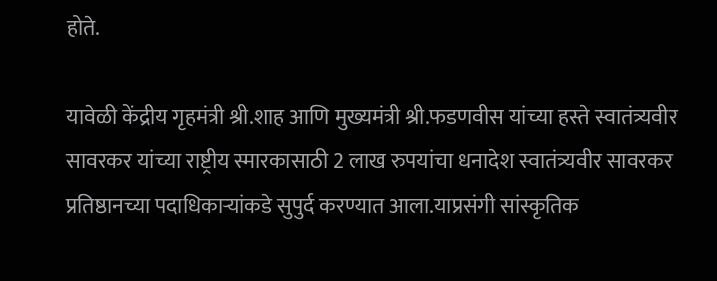होते.

यावेळी केंद्रीय गृहमंत्री श्री.शाह आणि मुख्यमंत्री श्री.फडणवीस यांच्या हस्ते स्वातंत्र्यवीर सावरकर यांच्या राष्ट्रीय स्मारकासाठी 2 लाख रुपयांचा धनादेश स्वातंत्र्यवीर सावरकर प्रतिष्ठानच्या पदाधिकाऱ्यांकडे सुपुर्द करण्यात आला.याप्रसंगी सांस्कृतिक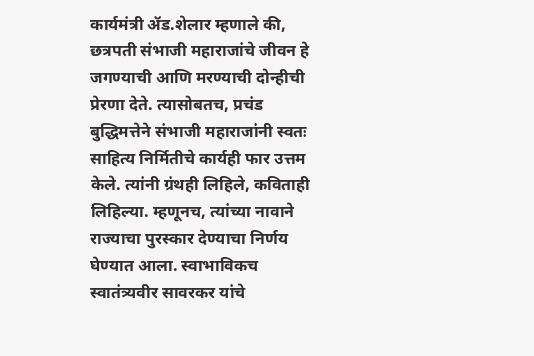कार्यमंत्री ॲड.शेलार म्हणाले की, छत्रपती संभाजी महाराजांचे जीवन हे जगण्याची आणि मरण्याची दोन्हीची प्रेरणा देते. त्यासोबतच, प्रचंड बुद्धिमत्तेने संभाजी महाराजांनी स्वतः साहित्य निर्मितीचे कार्यही फार उत्तम केले. त्यांनी ग्रंथही लिहिले, कविताही लिहिल्या. म्हणूनच, त्यांच्या नावाने राज्याचा पुरस्कार देण्याचा निर्णय घेण्यात आला. स्वाभाविकच स्वातंत्र्यवीर सावरकर यांचे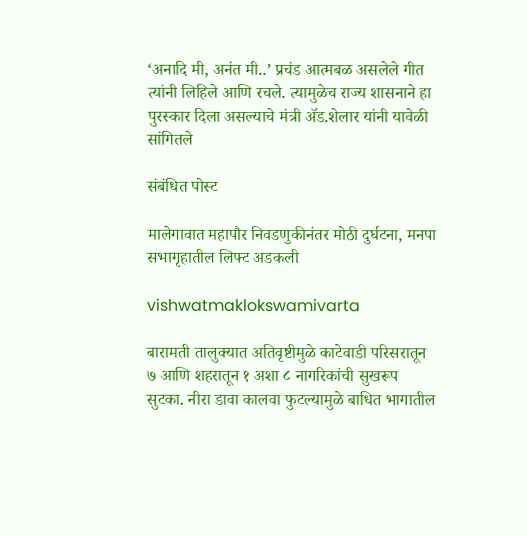‘अनादि मी, अनंत मी..’ प्रचंड आत्मबळ असलेले गीत त्यांनी लिहिले आणि रचले. त्यामुळेच राज्य शासनाने हा पुरस्कार दिला असल्याचे मंत्री ॲड.शेलार यांनी यावेळी सांगितले

संबंधित पोस्ट

मालेगावात महापौर निवडणुकीनंतर मोठी दुर्घटना, मनपा सभागृहातील लिफ्ट अडकली

vishwatmaklokswamivarta

बारामती तालुक्यात अतिवृष्टीमुळे काटेवाडी परिसरातून ७ आणि शहरातून १ अशा ८ नागरिकांची सुखरूप सुटका. नीरा डावा कालवा फुटल्यामुळे बाधित भागातील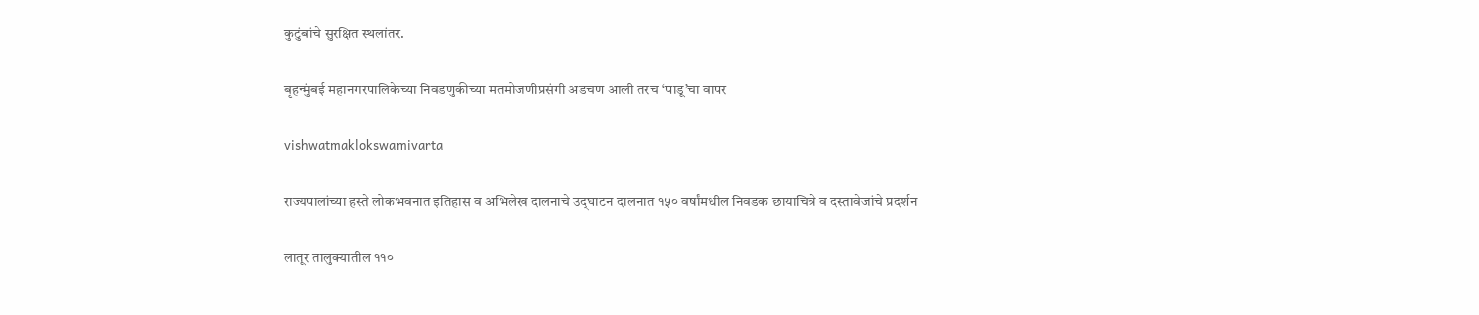कुटुंबांचे सुरक्षित स्थलांतर.

बृहन्मुंबई महानगरपालिकेच्या निवडणुकीच्या मतमोजणीप्रसंगी अडचण आली तरच ‘पाडू’चा वापर

vishwatmaklokswamivarta

राज्यपालांच्या हस्ते लोकभवनात इतिहास व अभिलेख दालनाचे उद्‌घाटन दालनात १५० वर्षांमधील निवडक छायाचित्रे व दस्तावेजांचे प्रदर्शन

लातूर तालुक्यातील ११०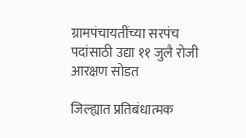ग्रामपंचायतींच्या सरपंच पदांसाठी उद्या ११ जुलै रोजी आरक्षण सोडत

जिल्ह्यात प्रतिबंधात्मक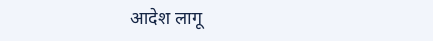आदेश लागू